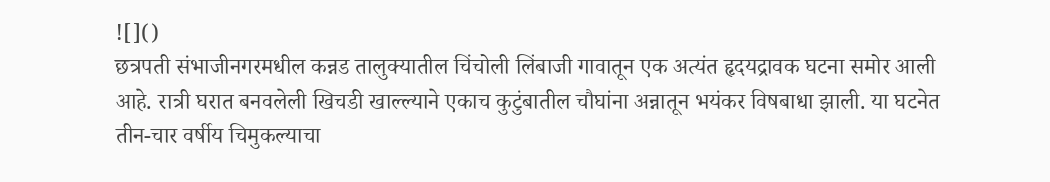![]()
छत्रपती संभाजीनगरमधील कन्नड तालुक्यातील चिंचोली लिंबाजी गावातून एक अत्यंत हृदयद्रावक घटना समोर आली आहे. रात्री घरात बनवलेली खिचडी खाल्ल्याने एकाच कुटुंबातील चौघांना अन्नातून भयंकर विषबाधा झाली. या घटनेत तीन-चार वर्षीय चिमुकल्याचा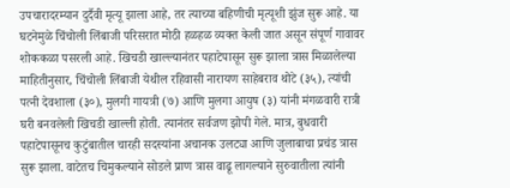उपचारादरम्यान दुर्दैवी मृत्यू झाला आहे, तर त्याच्या बहिणीची मृत्यूशी झुंज सुरू आहे. या घटनेमुळे चिंचोली लिंबाजी परिसरात मोठी हळहळ व्यक्त केली जात असून संपूर्ण गावावर शोककळा पसरली आहे. खिचडी खाल्ल्यानंतर पहाटेपासून सुरू झाला त्रास मिळालेल्या माहितीनुसार, चिंचोली लिंबाजी येथील रहिवासी नारायण साहेबराव थोटे (३५), त्यांची पत्नी देवशाला (३०), मुलगी गायत्री (७) आणि मुलगा आयुष (३) यांनी मंगळवारी रात्री घरी बनवलेली खिचडी खाल्ली होती. त्यानंतर सर्वजण झोपी गेले. मात्र, बुधवारी पहाटेपासूनच कुटुंबातील चारही सदस्यांना अचानक उलट्या आणि जुलाबाचा प्रचंड त्रास सुरू झाला. वाटेतच चिमुकल्याने सोडले प्राण त्रास वाढू लागल्याने सुरुवातीला त्यांनी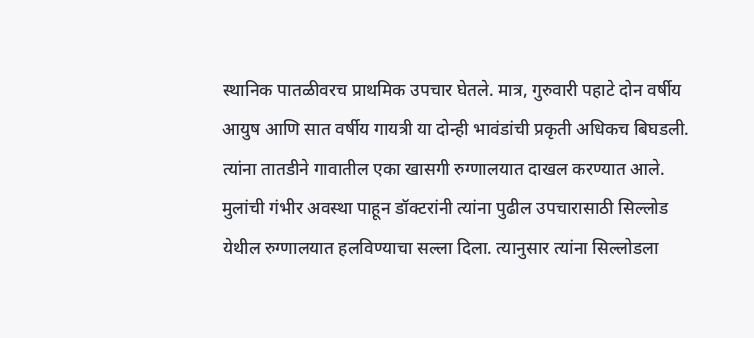स्थानिक पातळीवरच प्राथमिक उपचार घेतले. मात्र, गुरुवारी पहाटे दोन वर्षीय आयुष आणि सात वर्षीय गायत्री या दोन्ही भावंडांची प्रकृती अधिकच बिघडली. त्यांना तातडीने गावातील एका खासगी रुग्णालयात दाखल करण्यात आले. मुलांची गंभीर अवस्था पाहून डॉक्टरांनी त्यांना पुढील उपचारासाठी सिल्लोड येथील रुग्णालयात हलविण्याचा सल्ला दिला. त्यानुसार त्यांना सिल्लोडला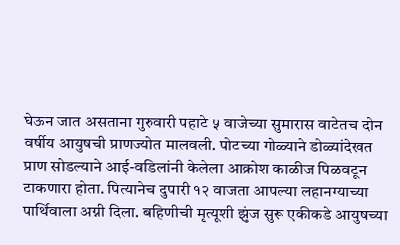घेऊन जात असताना गुरुवारी पहाटे ५ वाजेच्या सुमारास वाटेतच दोन वर्षीय आयुषची प्राणज्योत मालवली. पोटच्या गोळ्याने डोळ्यांदेखत प्राण सोडल्याने आई-वडिलांनी केलेला आक्रोश काळीज पिळवटून टाकणारा होता. पित्यानेच दुपारी १२ वाजता आपल्या लहानग्याच्या पार्थिवाला अग्नी दिला. बहिणीची मृत्यूशी झुंज सुरू एकीकडे आयुषच्या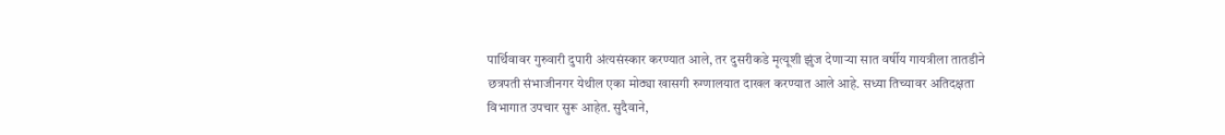पार्थिवावर गुरुवारी दुपारी अंत्यसंस्कार करण्यात आले, तर दुसरीकडे मृत्यूशी झुंज देणाऱ्या सात वर्षीय गायत्रीला तातडीने छत्रपती संभाजीनगर येथील एका मोठ्या खासगी रुग्णालयात दाखल करण्यात आले आहे. सध्या तिच्यावर अतिदक्षता विभागात उपचार सुरू आहेत. सुदैवाने,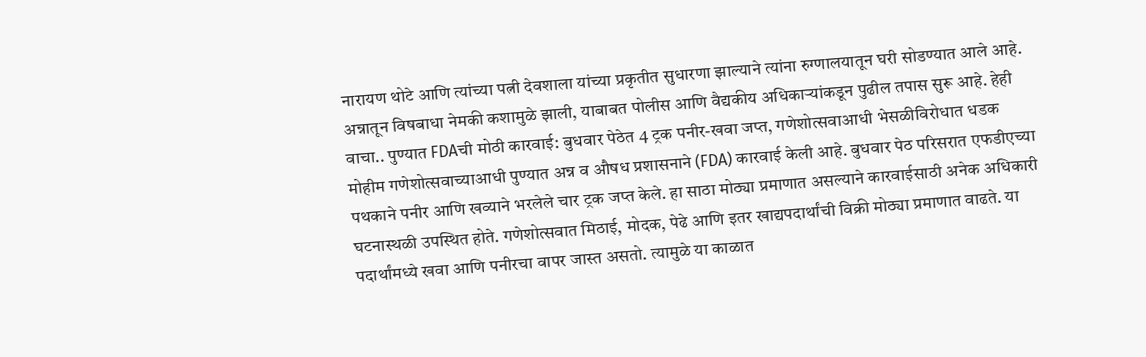नारायण थोटे आणि त्यांच्या पत्नी देवशाला यांच्या प्रकृतीत सुधारणा झाल्याने त्यांना रुग्णालयातून घरी सोडण्यात आले आहे. अन्नातून विषबाधा नेमकी कशामुळे झाली, याबाबत पोलीस आणि वैद्यकीय अधिकाऱ्यांकडून पुढील तपास सुरू आहे. हेही वाचा.. पुण्यात FDAची मोठी कारवाई: बुधवार पेठेत 4 ट्रक पनीर-खवा जप्त, गणेशोत्सवाआधी भेसळीविरोधात धडक मोहीम गणेशोत्सवाच्याआधी पुण्यात अन्न व औषध प्रशासनाने (FDA) कारवाई केली आहे. बुधवार पेठ परिसरात एफडीएच्या पथकाने पनीर आणि खव्याने भरलेले चार ट्रक जप्त केले. हा साठा मोठ्या प्रमाणात असल्याने कारवाईसाठी अनेक अधिकारी घटनास्थळी उपस्थित होते. गणेशोत्सवात मिठाई, मोदक, पेढे आणि इतर खाद्यपदार्थांची विक्री मोठ्या प्रमाणात वाढते. या पदार्थांमध्ये खवा आणि पनीरचा वापर जास्त असतो. त्यामुळे या काळात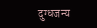दुग्धजन्य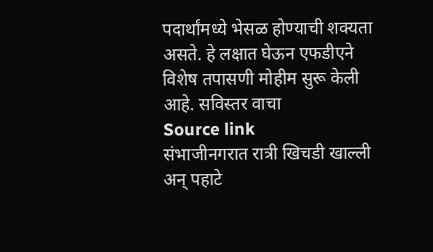पदार्थांमध्ये भेसळ होण्याची शक्यता असते. हे लक्षात घेऊन एफडीएने विशेष तपासणी मोहीम सुरू केली आहे. सविस्तर वाचा
Source link
संभाजीनगरात रात्री खिचडी खाल्ली अन् पहाटे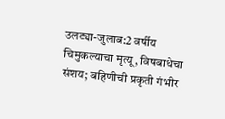उलट्या-जुलाब:2 वर्षीय चिमुकल्याचा मृत्यू, विषबाधेचा संशय; बहिणीची प्रकृती गंभीर